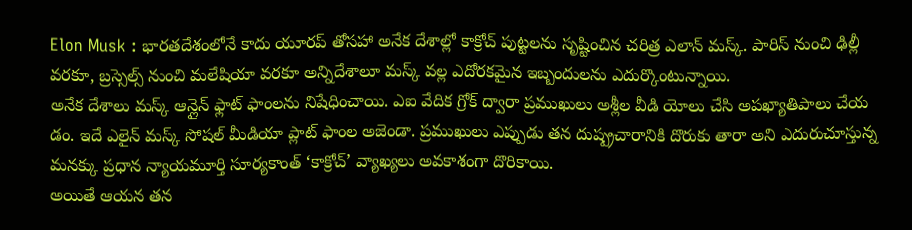Elon Musk : భారతదేశంలోనే కాదు యూరప్ తోసహా అనేక దేశాల్లో కాక్రోచ్ పుట్టలను సృష్టించిన చరిత్ర ఎలాన్ మస్క్. పారిస్ నుంచి ఢిల్లీ వరకూ, బ్రస్సెల్స్ నుంచి మలేషియా వరకూ అన్నిదేశాలూ మస్క్ వల్ల ఎదోరకమైన ఇబ్బందులను ఎదుర్కొంటున్నాయి.
అనేక దేశాలు మస్క్ ఆన్లైన్ ఫ్లాట్ ఫాంలను నిషేధించాయి. ఎఐ వేదిక గ్రోక్ ద్వారా ప్రముఖులు అశ్లీల వీడి యోలు చేసి అపఖ్యాతిపాలు చేయ డం. ఇదే ఎలైన్ మస్క్ సోషల్ మీడియా ప్లాట్ ఫాంల అజెండా. ప్రముఖులు ఎప్పుడు తన దుష్ప్రచారానికి దొరుకు తారా అని ఎదురుచూస్తున్న మనక్కు ప్రధాన న్యాయమూర్తి సూర్యకాంత్ ‘కాక్రోచ్’ వ్యాఖ్యలు అవకాశంగా దొరికాయి.
అయితే ఆయన తన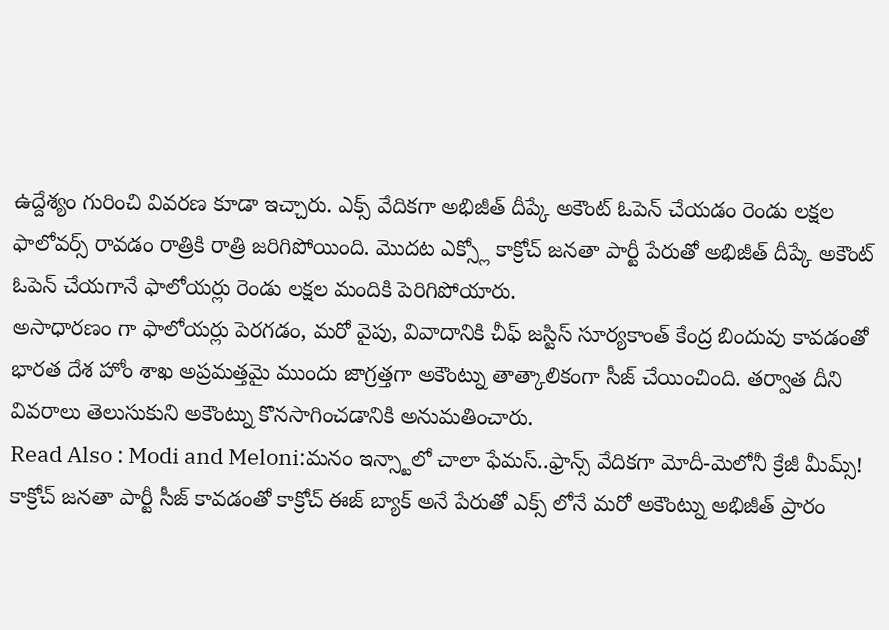ఉద్దేశ్యం గురించి వివరణ కూడా ఇచ్చారు. ఎక్స్ వేదికగా అభిజీత్ దీప్కే అకౌంట్ ఓపెన్ చేయడం రెండు లక్షల ఫాలోవర్స్ రావడం రాత్రికి రాత్రి జరిగిపోయింది. మొదట ఎక్స్లో కాక్రోచ్ జనతా పార్టీ పేరుతో అభిజీత్ దీప్కే అకౌంట్ ఓపెన్ చేయగానే ఫాలోయర్లు రెండు లక్షల మందికి పెరిగిపోయారు.
అసాధారణం గా ఫాలోయర్లు పెరగడం, మరో వైపు, వివాదానికి చీఫ్ జస్టిస్ సూర్యకాంత్ కేంద్ర బిందువు కావడంతో భారత దేశ హోం శాఖ అప్రమత్తమై ముందు జాగ్రత్తగా అకౌంట్ను తాత్కాలికంగా సీజ్ చేయించింది. తర్వాత దీని వివరాలు తెలుసుకుని అకౌంట్ను కొనసాగించడానికి అనుమతించారు.
Read Also : Modi and Meloni:మనం ఇన్స్టాలో చాలా ఫేమస్..ఫ్రాన్స్ వేదికగా మోదీ-మెలోనీ క్రేజీ మీమ్స్! కాక్రోచ్ జనతా పార్టీ సీజ్ కావడంతో కాక్రోచ్ ఈజ్ బ్యాక్ అనే పేరుతో ఎక్స్ లోనే మరో అకౌంట్ను అభిజీత్ ప్రారం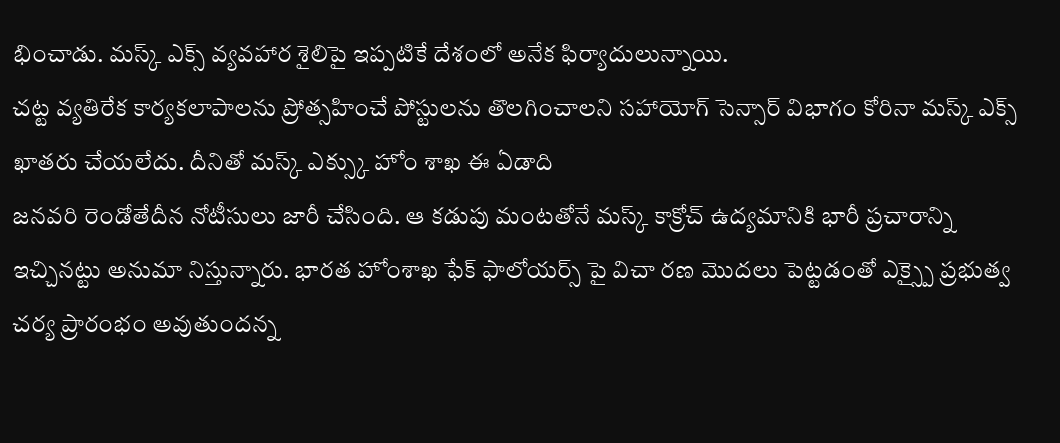భించాడు. మస్క్ ఎక్స్ వ్యవహార శైలిపై ఇప్పటికే దేశంలో అనేక ఫిర్యాదులున్నాయి.
చట్ట వ్యతిరేక కార్యకలాపాలను ప్రోత్సహించే పోస్టులను తొలగించాలని సహాయోగ్ సెన్సార్ విభాగం కోరినా మస్క్ ఎక్స్ ఖాతరు చేయలేదు. దీనితో మస్క్ ఎక్స్కు హోం శాఖ ఈ ఏడాది
జనవరి రెండోతేదీన నోటీసులు జారీ చేసింది. ఆ కడుపు మంటతోనే మస్క్ కాక్రోచ్ ఉద్యమానికి భారీ ప్రచారాన్ని ఇచ్చినట్టు అనుమా నిస్తున్నారు. భారత హోంశాఖ ఫేక్ ఫాలోయర్స్ పై విచా రణ మొదలు పెట్టడంతో ఎక్స్పై ప్రభుత్వ చర్య ప్రారంభం అవుతుందన్న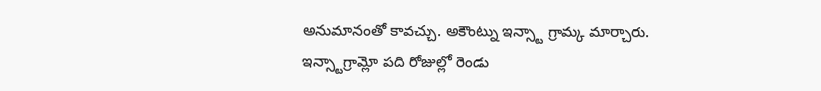అనుమానంతో కావచ్చు. అకౌంట్ను ఇన్స్టా గ్రామ్క మార్చారు. ఇన్స్టాగ్రామ్లో పది రోజుల్లో రెండు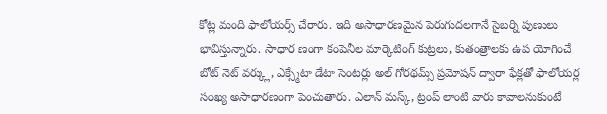కోట్ల మంది ఫాలోయర్స్ చేరారు. ఇది అసాధారణమైన పెరుగుదలగానే సైబర్ని పుణులు భావిస్తున్నారు. సాధార ణంగా కంపెనీల మార్కెటింగ్ కుట్రలు, కుతంత్రాలకు ఉప యోగించే బోట్ నెట్ వర్క్లు, ఎక్స్మేటా డేటా సెంటర్లు అల్ గోరథమ్స్ ప్రమోషన్ ద్వారా ఫేక్లతో ఫాలోయర్ల సంఖ్య అసాధారణంగా పెంచుతారు. ఎలాన్ మస్క్, ట్రంప్ లాంటి వారు కావాలనుకుంటే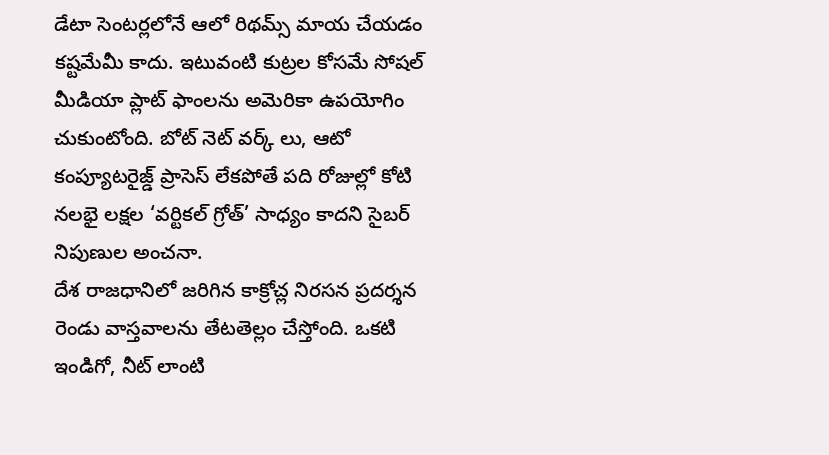డేటా సెంటర్లలోనే ఆలో రిథమ్స్ మాయ చేయడం కష్టమేమీ కాదు. ఇటువంటి కుట్రల కోసమే సోషల్ మీడియా ప్లాట్ ఫాంలను అమెరికా ఉపయోగిం చుకుంటోంది. బోట్ నెట్ వర్క్ లు, ఆటో కంప్యూటరైజ్డ్ ప్రాసెస్ లేకపోతే పది రోజుల్లో కోటి నలభై లక్షల ‘వర్టికల్ గ్రోత్’ సాధ్యం కాదని సైబర్ నిపుణుల అంచనా.
దేశ రాజధానిలో జరిగిన కాక్రోచ్ల నిరసన ప్రదర్శన రెండు వాస్తవాలను తేటతెల్లం చేస్తోంది. ఒకటి ఇండిగో, నీట్ లాంటి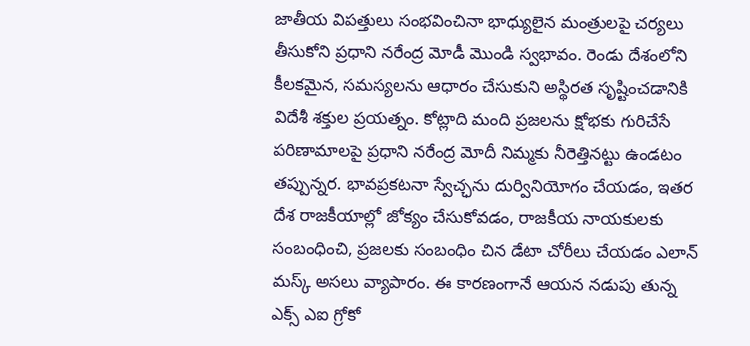జాతీయ విపత్తులు సంభవించినా భాధ్యులైన మంత్రులపై చర్యలు తీసుకోని ప్రధాని నరేంద్ర మోడీ మొండి స్వభావం. రెండు దేశంలోని కీలకమైన, సమస్యలను ఆధారం చేసుకుని అస్థిరత సృష్టించడానికి విదేశీ శక్తుల ప్రయత్నం. కోట్లాది మంది ప్రజలను క్షోభకు గురిచేసే పరిణామాలపై ప్రధాని నరేంద్ర మోదీ నిమ్మకు నీరెత్తినట్టు ఉండటం తప్పున్నర. భావప్రకటనా స్వేచ్ఛను దుర్వినియోగం చేయడం, ఇతర దేశ రాజకీయాల్లో జోక్యం చేసుకోవడం, రాజకీయ నాయకులకు సంబంధించి, ప్రజలకు సంబంధిం చిన డేటా చోరీలు చేయడం ఎలాన్ మస్క్ అసలు వ్యాపారం. ఈ కారణంగానే ఆయన నడుపు తున్న ఎక్స్ ఎఐ గ్రోకో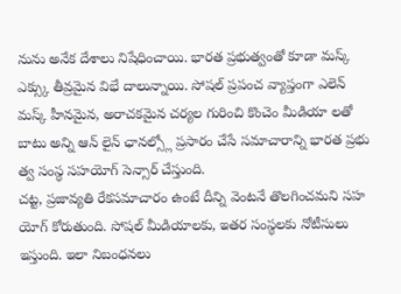నును అనేక దేశాలు నిషేధించాయి. భారత ప్రభుత్వంతో కూడా మస్క్ ఎక్స్కు తీవ్రమైన విభే దాలున్నాయి. సోషల్ ప్రపంచ వ్యాప్తంగా ఎలెన్ మస్క్ హీనమైన, అరాచకమైన చర్యల గురించి కొంచెం మీడియా లతో బాటు అన్ని ఆన్ లైన్ ఛానల్స్లో ప్రసారం చేసే సమాచారాన్ని భారత ప్రభు త్వ సంస్థ సహయోగ్ సెన్సార్ చేస్తుంది.
చట్ట, ప్రజావ్యతి రేకసమాచారం ఉంటే దీన్ని వెంటనే తొలగించమని సహ యోగ్ కోరుతుంది. సోషల్ మీడియాలకు, ఇతర సంస్థలకు నోటీసులు ఇస్తుంది. ఇలా నిబంధనలు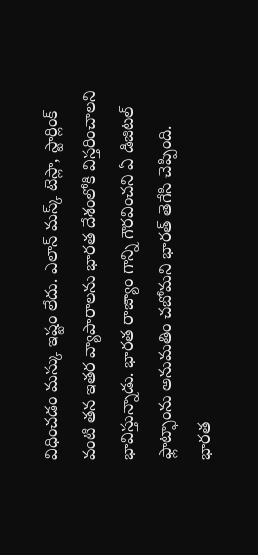విధించడం మస్కు ఇష్టం లేదు. ఎలాన్ మస్క్ టెస్లా, స్టార్లింక్ వంటి తన ఇతర వ్యాపారాలను భారత దేశంలోకి విస్తరించాలని భావిస్తున్నాడు. భారత రాజ్యాం గాన్ని గౌరవించని ఏ డిజిటల్ ఫ్లాట్ఫాంను అనుమతిం చబోమని భారత్ తెగేసి చెప్పింది. భారత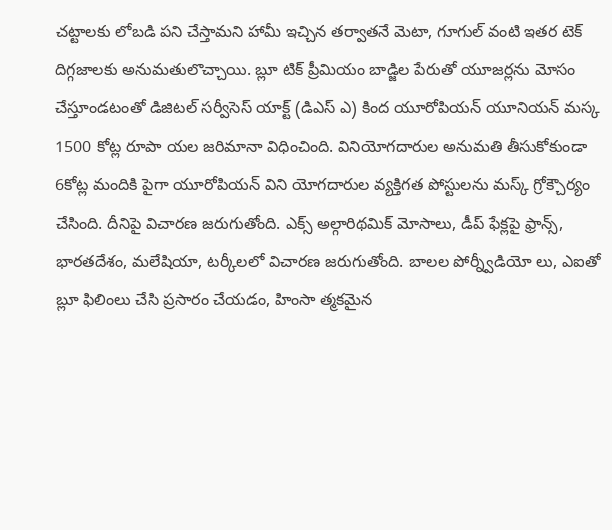చట్టాలకు లోబడి పని చేస్తామని హామీ ఇచ్చిన తర్వాతనే మెటా, గూగుల్ వంటి ఇతర టెక్ దిగ్గజాలకు అనుమతులొచ్చాయి. బ్లూ టిక్ ప్రీమియం బాడ్జిల పేరుతో యూజర్లను మోసం చేస్తూండటంతో డిజిటల్ సర్వీసెస్ యాక్ట్ (డిఎస్ ఎ) కింద యూరోపియన్ యూనియన్ మస్క 1500 కోట్ల రూపా యల జరిమానా విధించింది. వినియోగదారుల అనుమతి తీసుకోకుండా 6కోట్ల మందికి పైగా యూరోపియన్ విని యోగదారుల వ్యక్తిగత పోస్టులను మస్క్ గ్రోక్చౌర్యం చేసింది. దీనిపై విచారణ జరుగుతోంది. ఎక్స్ అల్గారిథమిక్ మోసాలు, డీప్ ఫేక్లపై ఫ్రాన్స్, భారతదేశం, మలేషియా, టర్కీలలో విచారణ జరుగుతోంది. బాలల పోర్న్వీడియో లు, ఎఐతో బ్లూ ఫిలింలు చేసి ప్రసారం చేయడం, హింసా త్మకమైన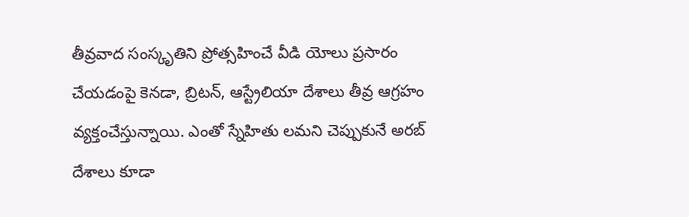తీవ్రవాద సంస్కృతిని ప్రోత్సహించే వీడి యోలు ప్రసారం చేయడంపై కెనడా, బ్రిటన్, ఆస్ట్రేలియా దేశాలు తీవ్ర ఆగ్రహం వ్యక్తంచేస్తున్నాయి. ఎంతో స్నేహితు లమని చెప్పుకునే అరబ్ దేశాలు కూడా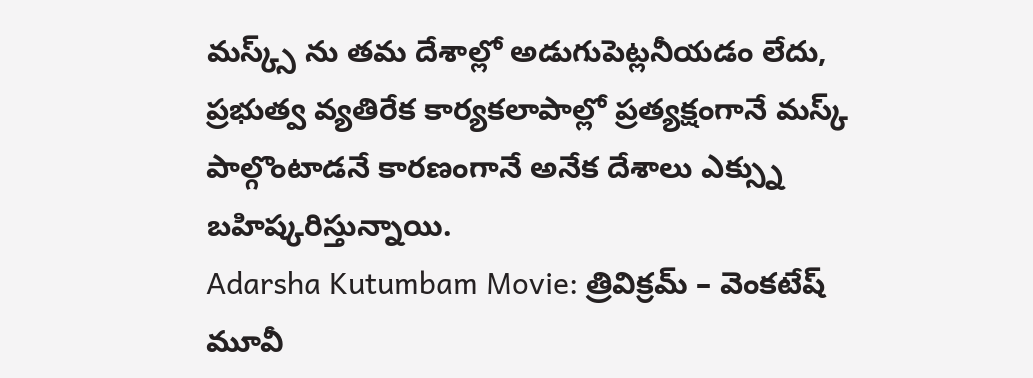మస్క్స్ ను తమ దేశాల్లో అడుగుపెట్లనీయడం లేదు, ప్రభుత్వ వ్యతిరేక కార్యకలాపాల్లో ప్రత్యక్షంగానే మస్క్ పాల్గొంటాడనే కారణంగానే అనేక దేశాలు ఎక్స్ను బహిష్కరిస్తున్నాయి.
Adarsha Kutumbam Movie: త్రివిక్రమ్ – వెంకటేష్ మూవీ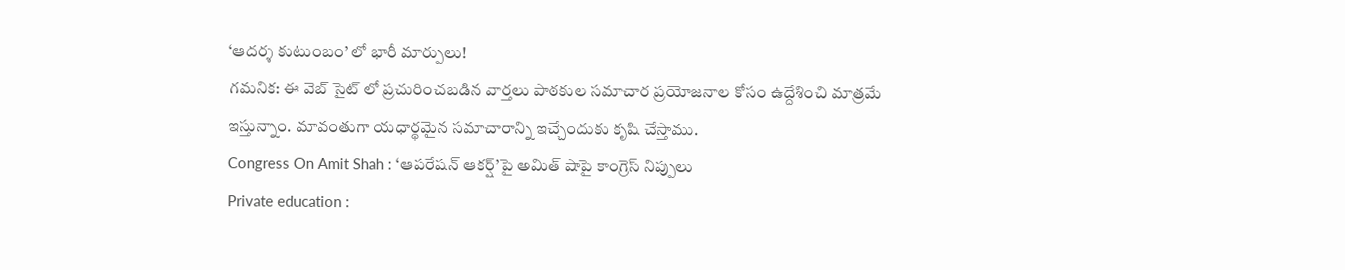‘ఆదర్శ కుటుంబం’ లో భారీ మార్పులు!
గమనిక: ఈ వెబ్ సైట్ లో ప్రచురించబడిన వార్తలు పాఠకుల సమాచార ప్రయోజనాల కోసం ఉద్దేశించి మాత్రమే ఇస్తున్నాం. మావంతుగా యధార్థమైన సమాచారాన్ని ఇచ్చేందుకు కృషి చేస్తాము.
Congress On Amit Shah : ‘ఆపరేషన్ ఆకర్ష్’పై అమిత్ షాపై కాంగ్రెస్ నిప్పులు
Private education :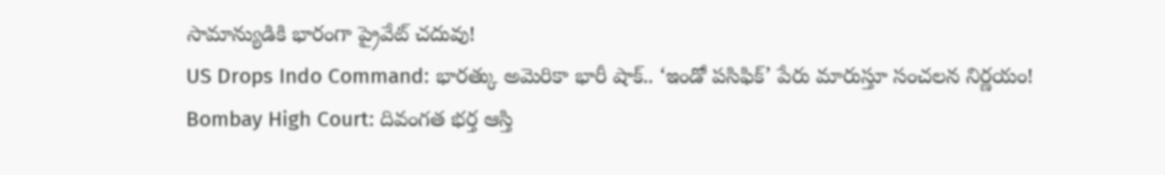సామాన్యుడికి భారంగా ప్రైవేట్ చదువు!
US Drops Indo Command: భారత్కు అమెరికా భారీ షాక్.. ‘ఇండో పసిఫిక్’ పేరు మారుస్తూ సంచలన నిర్ణయం!
Bombay High Court: దివంగత భర్త ఆస్తి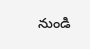నుండి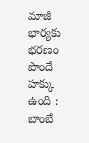మాజీ భార్యకు భరణం పొందే హక్కు ఉంది : బాంబే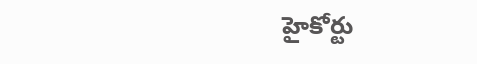హైకోర్టు